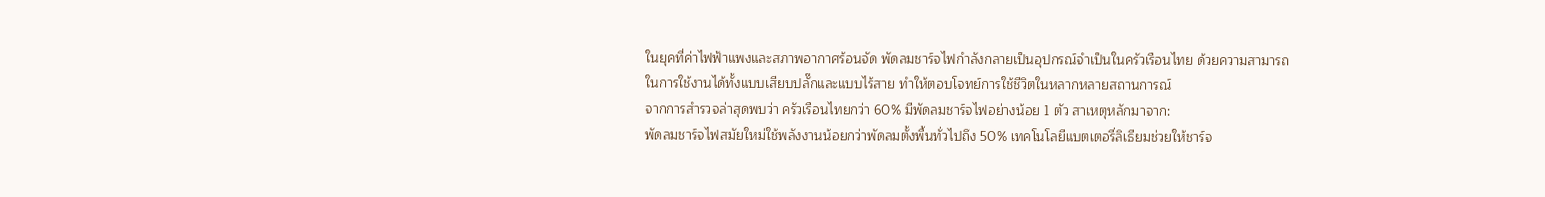ในยุคที่ค่าไฟฟ้าแพงและสภาพอากาศร้อนจัด พัดลมชาร์จไฟกำลังกลายเป็นอุปกรณ์จำเป็นในครัวเรือนไทย ด้วยความสามารถในการใช้งานได้ทั้งแบบเสียบปลั๊กและแบบไร้สาย ทำให้ตอบโจทย์การใช้ชีวิตในหลากหลายสถานการณ์
จากการสำรวจล่าสุดพบว่า ครัวเรือนไทยกว่า 60% มีพัดลมชาร์จไฟอย่างน้อย 1 ตัว สาเหตุหลักมาจาก:
พัดลมชาร์จไฟสมัยใหม่ใช้พลังงานน้อยกว่าพัดลมตั้งพื้นทั่วไปถึง 50% เทคโนโลยีแบตเตอรี่ลิเธียมช่วยให้ชาร์จ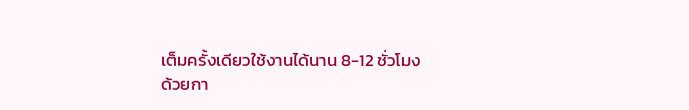เต็มครั้งเดียวใช้งานได้นาน 8-12 ชั่วโมง
ด้วยกา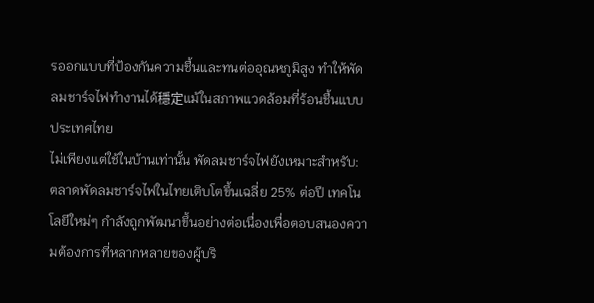รออกแบบที่ป้องกันความชื้นและทนต่ออุณหภูมิสูง ทำให้พัดลมชาร์จไฟทำงานได้穩定แม้ในสภาพแวดล้อมที่ร้อนชื้นแบบประเทศไทย
ไม่เพียงแต่ใช้ในบ้านเท่านั้น พัดลมชาร์จไฟยังเหมาะสำหรับ:
ตลาดพัดลมชาร์จไฟในไทยเติบโตขึ้นเฉลี่ย 25% ต่อปี เทคโนโลยีใหม่ๆ กำลังถูกพัฒนาขึ้นอย่างต่อเนื่องเพื่อตอบสนองความต้องการที่หลากหลายของผู้บริ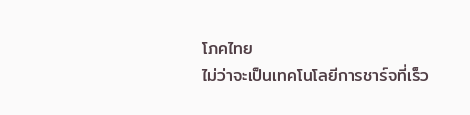โภคไทย
ไม่ว่าจะเป็นเทคโนโลยีการชาร์จที่เร็ว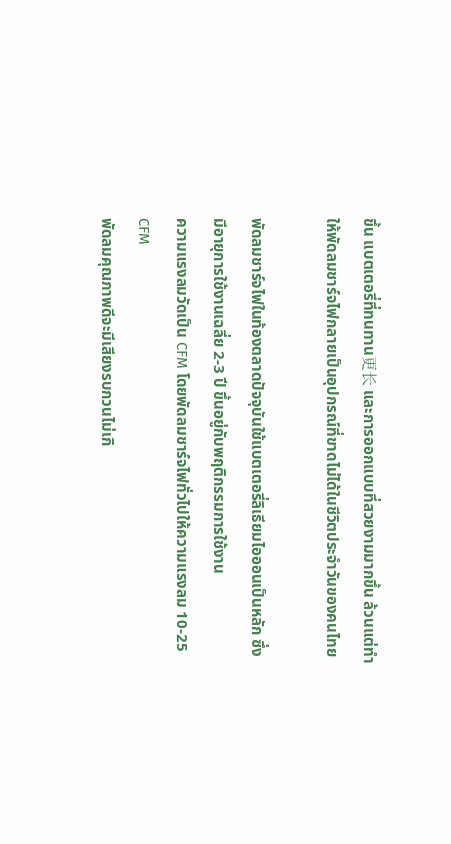ขึ้น แบตเตอรี่ที่ทนทาน更长 และการออกแบบที่สวยงามมากขึ้น ล้วนแต่ทำให้พัดลมชาร์จไฟกลายเป็นอุปกรณ์ที่ขาดไม่ได้ในชีวิตประจำวันของคนไทย

พัดลมชาร์จไฟในท้องตลาดปัจจุบันใช้แบตเตอรี่ลิเธียมไอออนเป็นหลัก ซึ่งมีอายุการใช้งานเฉลี่ย 2-3 ปี ขึ้นอยู่กับพฤติกรรมการใช้งาน
ความแรงลมวัดเป็น CFM โดยพัดลมชาร์จไฟทั่วไปให้ความแรงลม 10-25 CFM
พัดลมคุณภาพดีจะมีเสียงรบกวนไม่เกิ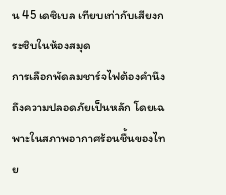น 45 เดซิเบล เทียบเท่ากับเสียงกระซิบในห้องสมุด
การเลือกพัดลมชาร์จไฟต้องคำนึงถึงความปลอดภัยเป็นหลัก โดยเฉพาะในสภาพอากาศร้อนชื้นของไทย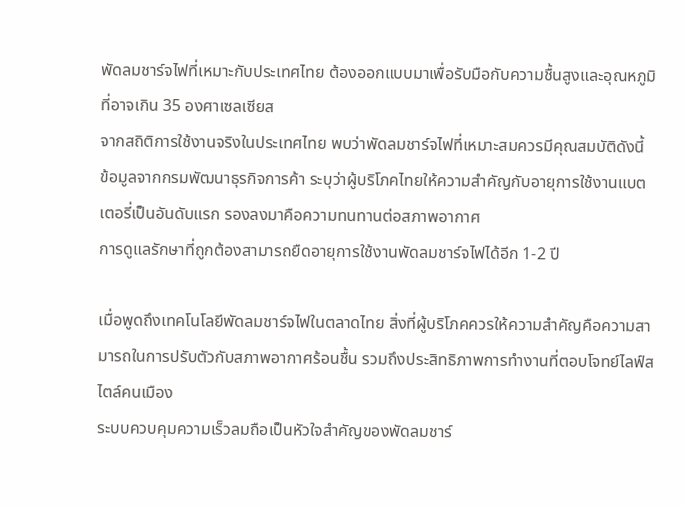พัดลมชาร์จไฟที่เหมาะกับประเทศไทย ต้องออกแบบมาเพื่อรับมือกับความชื้นสูงและอุณหภูมิที่อาจเกิน 35 องศาเซลเซียส
จากสถิติการใช้งานจริงในประเทศไทย พบว่าพัดลมชาร์จไฟที่เหมาะสมควรมีคุณสมบัติดังนี้
ข้อมูลจากกรมพัฒนาธุรกิจการค้า ระบุว่าผู้บริโภคไทยให้ความสำคัญกับอายุการใช้งานแบตเตอรี่เป็นอันดับแรก รองลงมาคือความทนทานต่อสภาพอากาศ
การดูแลรักษาที่ถูกต้องสามารถยืดอายุการใช้งานพัดลมชาร์จไฟได้อีก 1-2 ปี

เมื่อพูดถึงเทคโนโลยีพัดลมชาร์จไฟในตลาดไทย สิ่งที่ผู้บริโภคควรให้ความสำคัญคือความสามารถในการปรับตัวกับสภาพอากาศร้อนชื้น รวมถึงประสิทธิภาพการทำงานที่ตอบโจทย์ไลฟ์สไตล์คนเมือง
ระบบควบคุมความเร็วลมถือเป็นหัวใจสำคัญของพัดลมชาร์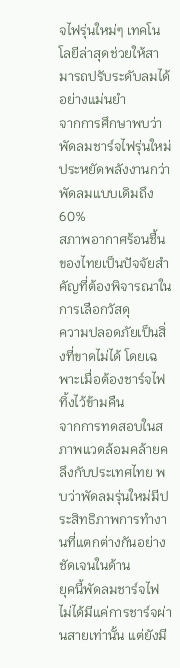จไฟรุ่นใหม่ๆ เทคโนโลยีล่าสุดช่วยให้สามารถปรับระดับลมได้อย่างแม่นยำ
จากการศึกษาพบว่าพัดลมชาร์จไฟรุ่นใหม่ประหยัดพลังงานกว่าพัดลมแบบเดิมถึง 60%
สภาพอากาศร้อนชื้นของไทยเป็นปัจจัยสำคัญที่ต้องพิจารณาในการเลือกวัสดุ
ความปลอดภัยเป็นสิ่งที่ขาดไม่ได้ โดยเฉพาะเมื่อต้องชาร์จไฟทิ้งไว้ข้ามคืน
จากการทดสอบในสภาพแวดล้อมคล้ายคลึงกับประเทศไทย พบว่าพัดลมรุ่นใหม่มีประสิทธิภาพการทำงานที่แตกต่างกันอย่างชัดเจนในด้าน
ยุคนี้พัดลมชาร์จไฟไม่ได้มีแค่การชาร์จผ่านสายเท่านั้น แต่ยังมี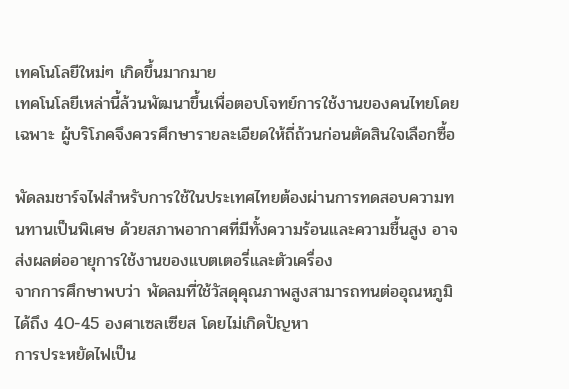เทคโนโลยีใหม่ๆ เกิดขึ้นมากมาย
เทคโนโลยีเหล่านี้ล้วนพัฒนาขึ้นเพื่อตอบโจทย์การใช้งานของคนไทยโดยเฉพาะ ผู้บริโภคจึงควรศึกษารายละเอียดให้ถี่ถ้วนก่อนตัดสินใจเลือกซื้อ

พัดลมชาร์จไฟสำหรับการใช้ในประเทศไทยต้องผ่านการทดสอบความทนทานเป็นพิเศษ ด้วยสภาพอากาศที่มีทั้งความร้อนและความชื้นสูง อาจส่งผลต่ออายุการใช้งานของแบตเตอรี่และตัวเครื่อง
จากการศึกษาพบว่า พัดลมที่ใช้วัสดุคุณภาพสูงสามารถทนต่ออุณหภูมิได้ถึง 40-45 องศาเซลเซียส โดยไม่เกิดปัญหา
การประหยัดไฟเป็น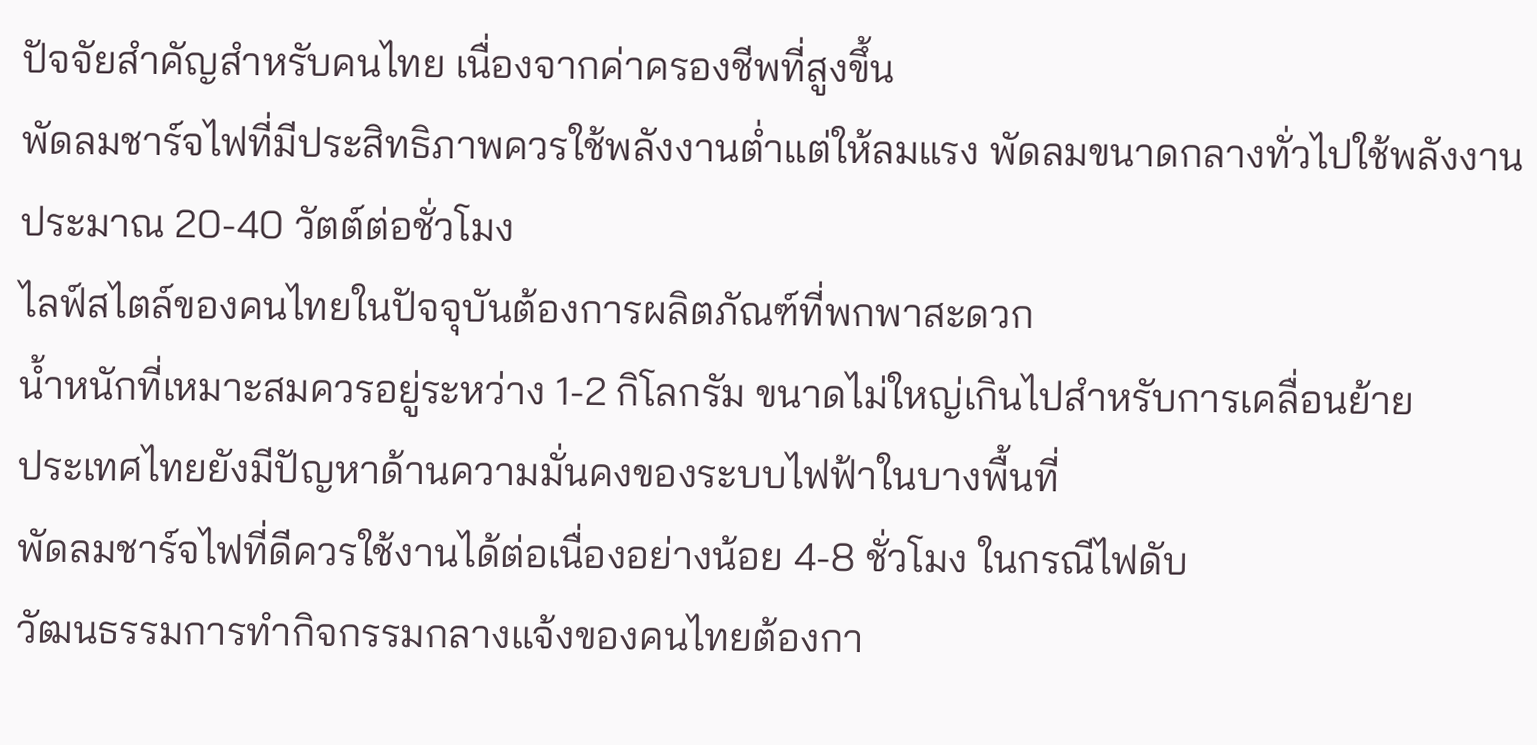ปัจจัยสำคัญสำหรับคนไทย เนื่องจากค่าครองชีพที่สูงขึ้น
พัดลมชาร์จไฟที่มีประสิทธิภาพควรใช้พลังงานต่ำแต่ให้ลมแรง พัดลมขนาดกลางทั่วไปใช้พลังงานประมาณ 20-40 วัตต์ต่อชั่วโมง
ไลฟ์สไตล์ของคนไทยในปัจจุบันต้องการผลิตภัณฑ์ที่พกพาสะดวก
น้ำหนักที่เหมาะสมควรอยู่ระหว่าง 1-2 กิโลกรัม ขนาดไม่ใหญ่เกินไปสำหรับการเคลื่อนย้าย
ประเทศไทยยังมีปัญหาด้านความมั่นคงของระบบไฟฟ้าในบางพื้นที่
พัดลมชาร์จไฟที่ดีควรใช้งานได้ต่อเนื่องอย่างน้อย 4-8 ชั่วโมง ในกรณีไฟดับ
วัฒนธรรมการทำกิจกรรมกลางแจ้งของคนไทยต้องกา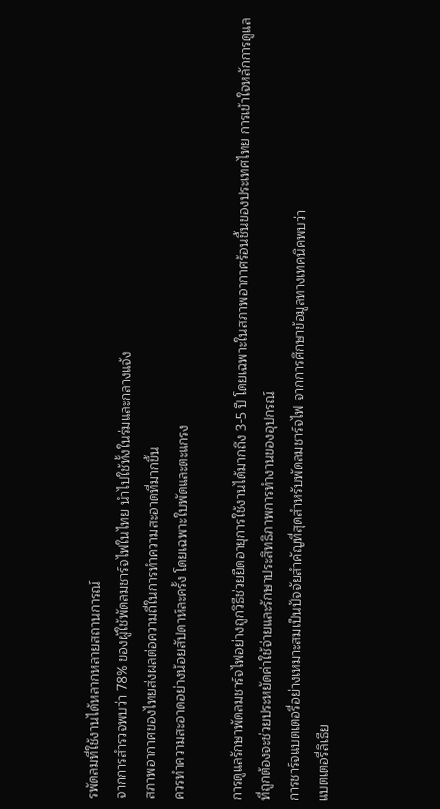รพัดลมที่ใช้งานได้หลากหลายสถานการณ์
จากการสำรวจพบว่า 78% ของผู้ใช้พัดลมชาร์จไฟในไทย นำไปใช้ทั้งในร่มและกลางแจ้ง
สภาพอากาศของไทยส่งผลต่อความถี่ในการทำความสะอาดที่มากขึ้น
ควรทำความสะอาดอย่างน้อยสัปดาห์ละครั้ง โดยเฉพาะใบพัดและตะแกรง

การดูแลรักษาพัดลมชาร์จไฟอย่างถูกวิธีช่วยยืดอายุการใช้งานได้มากถึง 3-5 ปี โดยเฉพาะในสภาพอากาศร้อนชื้นของประเทศไทย การเข้าใจหลักการดูแลที่ถูกต้องจะช่วยประหยัดค่าใช้จ่ายและรักษาประสิทธิภาพการทำงานของอุปกรณ์
การชาร์จแบตเตอรี่อย่างเหมาะสมเป็นปัจจัยสำคัญที่สุดสำหรับพัดลมชาร์จไฟ จากการศึกษาข้อมูลทางเทคนิคพบว่า
แบตเตอรี่ลิเธีย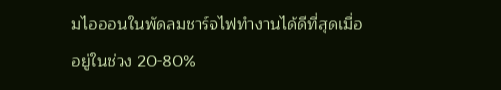มไอออนในพัดลมชาร์จไฟทำงานได้ดีที่สุดเมื่ออยู่ในช่วง 20-80%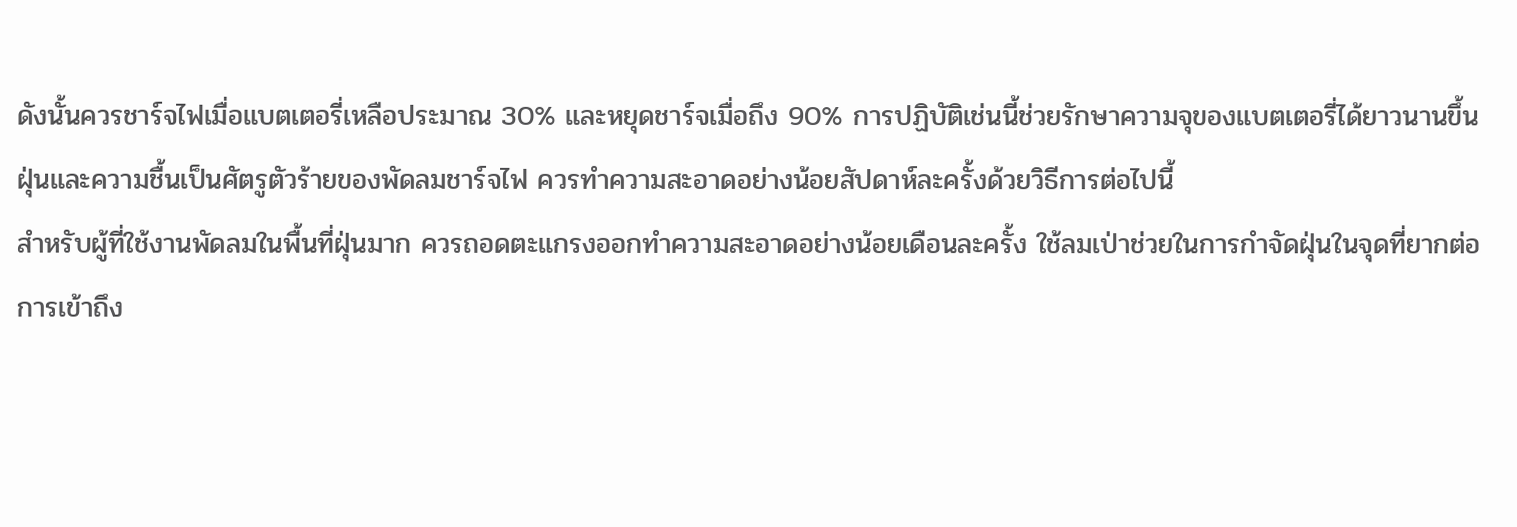ดังนั้นควรชาร์จไฟเมื่อแบตเตอรี่เหลือประมาณ 30% และหยุดชาร์จเมื่อถึง 90% การปฏิบัติเช่นนี้ช่วยรักษาความจุของแบตเตอรี่ได้ยาวนานขึ้น
ฝุ่นและความชื้นเป็นศัตรูตัวร้ายของพัดลมชาร์จไฟ ควรทำความสะอาดอย่างน้อยสัปดาห์ละครั้งด้วยวิธีการต่อไปนี้
สำหรับผู้ที่ใช้งานพัดลมในพื้นที่ฝุ่นมาก ควรถอดตะแกรงออกทำความสะอาดอย่างน้อยเดือนละครั้ง ใช้ลมเป่าช่วยในการกำจัดฝุ่นในจุดที่ยากต่อการเข้าถึง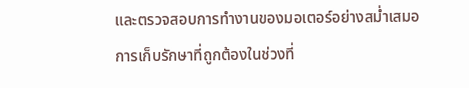และตรวจสอบการทำงานของมอเตอร์อย่างสม่ำเสมอ
การเก็บรักษาที่ถูกต้องในช่วงที่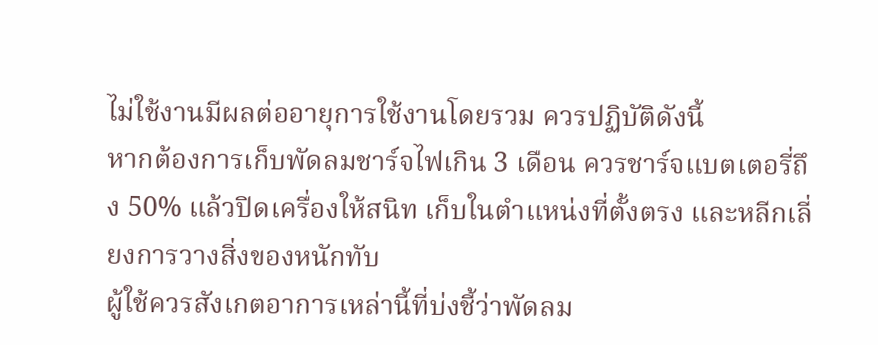ไม่ใช้งานมีผลต่ออายุการใช้งานโดยรวม ควรปฏิบัติดังนี้
หากต้องการเก็บพัดลมชาร์จไฟเกิน 3 เดือน ควรชาร์จแบตเตอรี่ถึง 50% แล้วปิดเครื่องให้สนิท เก็บในตำแหน่งที่ตั้งตรง และหลีกเลี่ยงการวางสิ่งของหนักทับ
ผู้ใช้ควรสังเกตอาการเหล่านี้ที่บ่งชี้ว่าพัดลม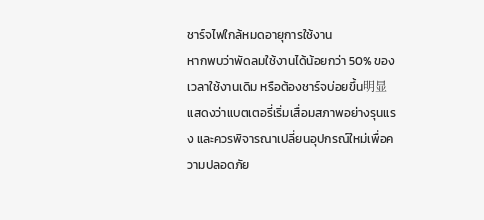ชาร์จไฟใกล้หมดอายุการใช้งาน
หากพบว่าพัดลมใช้งานได้น้อยกว่า 50% ของเวลาใช้งานเดิม หรือต้องชาร์จบ่อยขึ้น明显 แสดงว่าแบตเตอรี่เริ่มเสื่อมสภาพอย่างรุนแรง และควรพิจารณาเปลี่ยนอุปกรณ์ใหม่เพื่อความปลอดภัย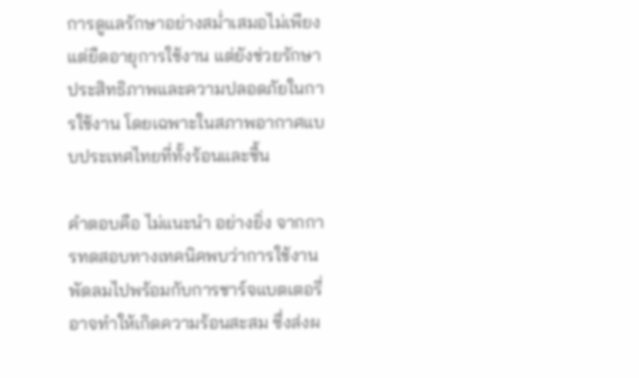การดูแลรักษาอย่างสม่ำเสมอไม่เพียงแต่ยืดอายุการใช้งาน แต่ยังช่วยรักษาประสิทธิภาพและความปลอดภัยในการใช้งาน โดยเฉพาะในสภาพอากาศแบบประเทศไทยที่ทั้งร้อนและชื้น

คำตอบคือ ไม่แนะนำ อย่างยิ่ง จากการทดสอบทางเทคนิคพบว่าการใช้งานพัดลมไปพร้อมกับการชาร์จแบตเตอรี่อาจทำให้เกิดความร้อนสะสม ซึ่งส่งผ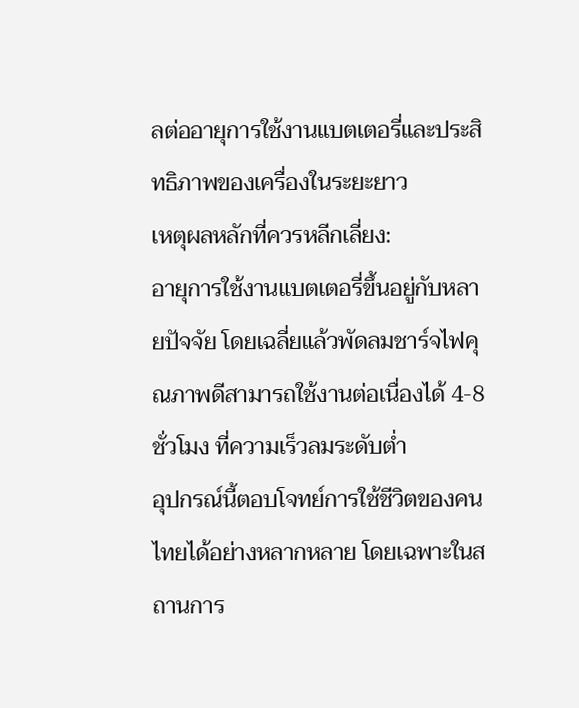ลต่ออายุการใช้งานแบตเตอรี่และประสิทธิภาพของเครื่องในระยะยาว
เหตุผลหลักที่ควรหลีกเลี่ยง:
อายุการใช้งานแบตเตอรี่ขึ้นอยู่กับหลายปัจจัย โดยเฉลี่ยแล้วพัดลมชาร์จไฟคุณภาพดีสามารถใช้งานต่อเนื่องได้ 4-8 ชั่วโมง ที่ความเร็วลมระดับต่ำ
อุปกรณ์นี้ตอบโจทย์การใช้ชีวิตของคนไทยได้อย่างหลากหลาย โดยเฉพาะในสถานการ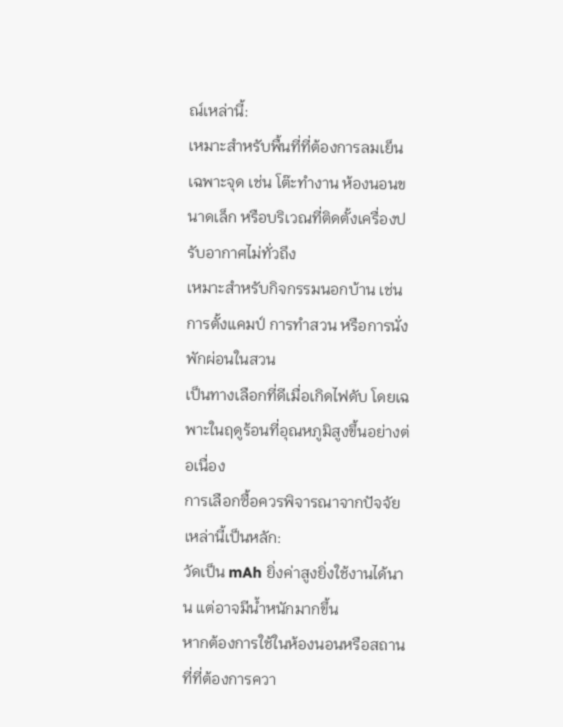ณ์เหล่านี้:
เหมาะสำหรับพื้นที่ที่ต้องการลมเย็นเฉพาะจุด เช่น โต๊ะทำงาน ห้องนอนขนาดเล็ก หรือบริเวณที่ติดตั้งเครื่องปรับอากาศไม่ทั่วถึง
เหมาะสำหรับกิจกรรมนอกบ้าน เช่น การตั้งแคมป์ การทำสวน หรือการนั่งพักผ่อนในสวน
เป็นทางเลือกที่ดีเมื่อเกิดไฟดับ โดยเฉพาะในฤดูร้อนที่อุณหภูมิสูงขึ้นอย่างต่อเนื่อง
การเลือกซื้อควรพิจารณาจากปัจจัยเหล่านี้เป็นหลัก:
วัดเป็น mAh ยิ่งค่าสูงยิ่งใช้งานได้นาน แต่อาจมีน้ำหนักมากขึ้น
หากต้องการใช้ในห้องนอนหรือสถานที่ที่ต้องการควา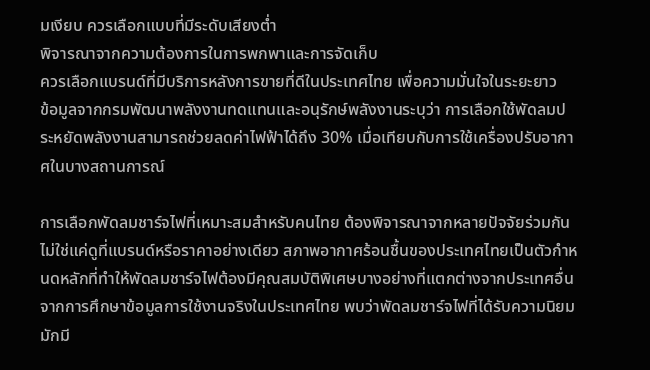มเงียบ ควรเลือกแบบที่มีระดับเสียงต่ำ
พิจารณาจากความต้องการในการพกพาและการจัดเก็บ
ควรเลือกแบรนด์ที่มีบริการหลังการขายที่ดีในประเทศไทย เพื่อความมั่นใจในระยะยาว
ข้อมูลจากกรมพัฒนาพลังงานทดแทนและอนุรักษ์พลังงานระบุว่า การเลือกใช้พัดลมประหยัดพลังงานสามารถช่วยลดค่าไฟฟ้าได้ถึง 30% เมื่อเทียบกับการใช้เครื่องปรับอากาศในบางสถานการณ์

การเลือกพัดลมชาร์จไฟที่เหมาะสมสำหรับคนไทย ต้องพิจารณาจากหลายปัจจัยร่วมกัน ไม่ใช่แค่ดูที่แบรนด์หรือราคาอย่างเดียว สภาพอากาศร้อนชื้นของประเทศไทยเป็นตัวกำหนดหลักที่ทำให้พัดลมชาร์จไฟต้องมีคุณสมบัติพิเศษบางอย่างที่แตกต่างจากประเทศอื่น
จากการศึกษาข้อมูลการใช้งานจริงในประเทศไทย พบว่าพัดลมชาร์จไฟที่ได้รับความนิยมมักมี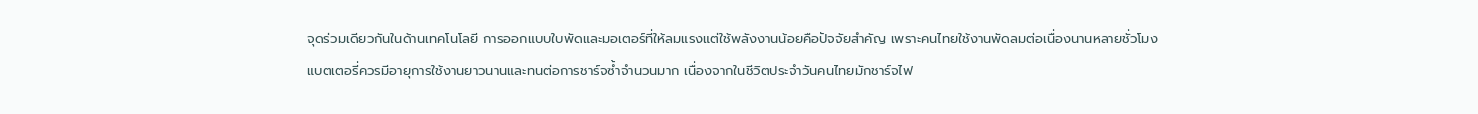จุดร่วมเดียวกันในด้านเทคโนโลยี การออกแบบใบพัดและมอเตอร์ที่ให้ลมแรงแต่ใช้พลังงานน้อยคือปัจจัยสำคัญ เพราะคนไทยใช้งานพัดลมต่อเนื่องนานหลายชั่วโมง
แบตเตอรี่ควรมีอายุการใช้งานยาวนานและทนต่อการชาร์จซ้ำจำนวนมาก เนื่องจากในชีวิตประจำวันคนไทยมักชาร์จไฟ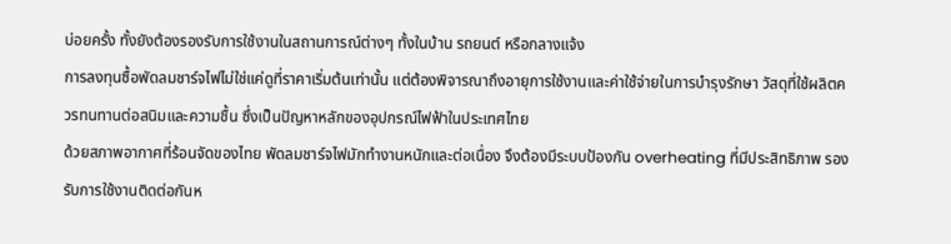บ่อยครั้ง ทั้งยังต้องรองรับการใช้งานในสถานการณ์ต่างๆ ทั้งในบ้าน รถยนต์ หรือกลางแจ้ง
การลงทุนซื้อพัดลมชาร์จไฟไม่ใช่แค่ดูที่ราคาเริ่มต้นเท่านั้น แต่ต้องพิจารณาถึงอายุการใช้งานและค่าใช้จ่ายในการบำรุงรักษา วัสดุที่ใช้ผลิตควรทนทานต่อสนิมและความชื้น ซึ่งเป็นปัญหาหลักของอุปกรณ์ไฟฟ้าในประเทศไทย
ด้วยสภาพอากาศที่ร้อนจัดของไทย พัดลมชาร์จไฟมักทำงานหนักและต่อเนื่อง จึงต้องมีระบบป้องกัน overheating ที่มีประสิทธิภาพ รองรับการใช้งานติดต่อกันห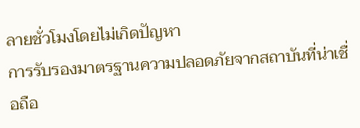ลายชั่วโมงโดยไม่เกิดปัญหา
การรับรองมาตรฐานความปลอดภัยจากสถาบันที่น่าเชื่อถือ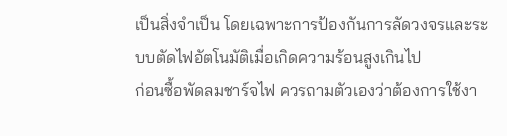เป็นสิ่งจำเป็น โดยเฉพาะการป้องกันการลัดวงจรและระบบตัดไฟอัตโนมัติเมื่อเกิดความร้อนสูงเกินไป
ก่อนซื้อพัดลมชาร์จไฟ ควรถามตัวเองว่าต้องการใช้งา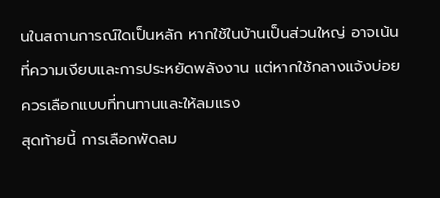นในสถานการณ์ใดเป็นหลัก หากใช้ในบ้านเป็นส่วนใหญ่ อาจเน้นที่ความเงียบและการประหยัดพลังงาน แต่หากใช้กลางแจ้งบ่อย ควรเลือกแบบที่ทนทานและให้ลมแรง
สุดท้ายนี้ การเลือกพัดลม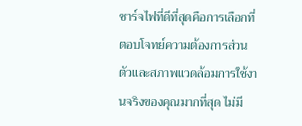ชาร์จไฟที่ดีที่สุดคือการเลือกที่ตอบโจทย์ความต้องการส่วนตัวและสภาพแวดล้อมการใช้งานจริงของคุณมากที่สุด ไม่มี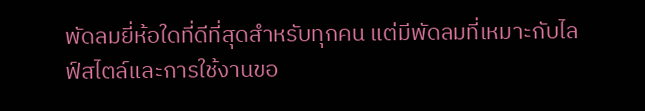พัดลมยี่ห้อใดที่ดีที่สุดสำหรับทุกคน แต่มีพัดลมที่เหมาะกับไลฟ์สไตล์และการใช้งานขอ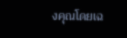งคุณโดยเฉ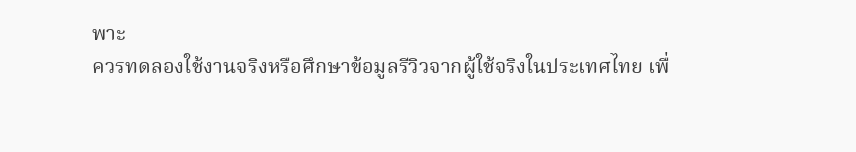พาะ
ควรทดลองใช้งานจริงหรือศึกษาข้อมูลรีวิวจากผู้ใช้จริงในประเทศไทย เพื่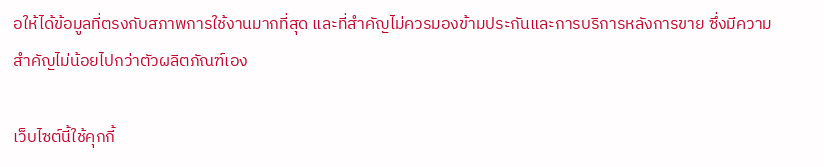อให้ได้ข้อมูลที่ตรงกับสภาพการใช้งานมากที่สุด และที่สำคัญไม่ควรมองข้ามประกันและการบริการหลังการขาย ซึ่งมีความสำคัญไม่น้อยไปกว่าตัวผลิตภัณฑ์เอง

เว็บไซต์นี้ใช้คุกกี้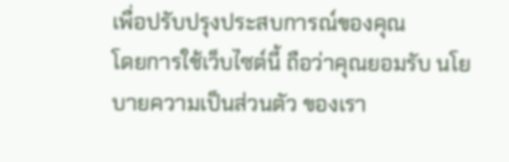เพื่อปรับปรุงประสบการณ์ของคุณ
โดยการใช้เว็บไซต์นี้ ถือว่าคุณยอมรับ นโยบายความเป็นส่วนตัว ของเรา